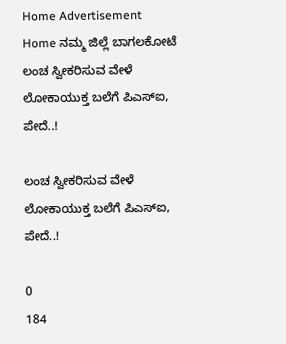Home Advertisement
Home ನಮ್ಮ ಜಿಲ್ಲೆ ಬಾಗಲಕೋಟೆ ಲಂಚ ಸ್ವೀಕರಿಸುವ ವೇಳೆ ಲೋಕಾಯುಕ್ತ ಬಲೆಗೆ ಪಿಎಸ್‌ಐ, ಪೇದೆ..!

ಲಂಚ ಸ್ವೀಕರಿಸುವ ವೇಳೆ ಲೋಕಾಯುಕ್ತ ಬಲೆಗೆ ಪಿಎಸ್‌ಐ, ಪೇದೆ..!

0
184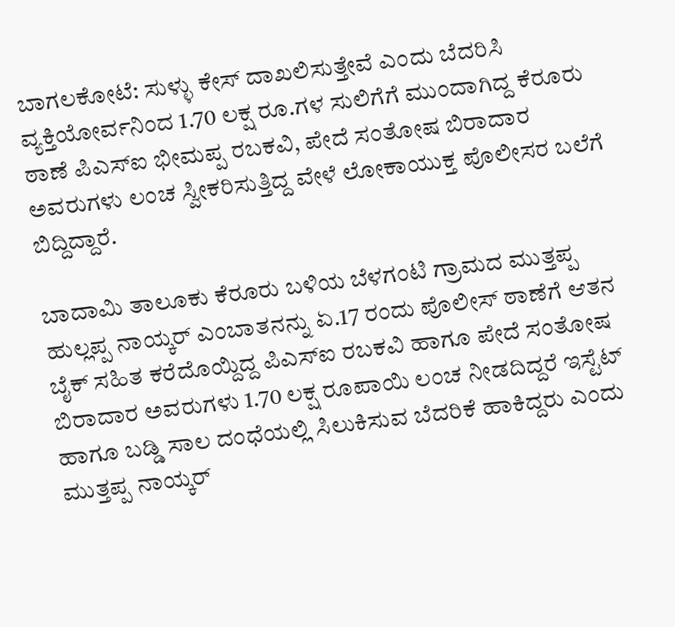ಬಾಗಲಕೋಟೆ: ಸುಳ್ಳು ಕೇಸ್ ದಾಖಲಿಸುತ್ತೇವೆ ಎಂದು ಬೆದರಿಸಿ ವ್ಯಕ್ತಿಯೋರ್ವನಿಂದ 1.70 ಲಕ್ಷ ರೂ.ಗಳ ಸುಲಿಗೆಗೆ ಮುಂದಾಗಿದ್ದ ಕೆರೂರು ಠಾಣೆ ಪಿಎಸ್‌ಐ ಭೀಮಪ್ಪ ರಬಕವಿ, ಪೇದೆ ಸಂತೋಷ ಬಿರಾದಾರ ಅವರುಗಳು ಲಂಚ ಸ್ವೀಕರಿಸುತ್ತಿದ್ದ ವೇಳೆ ಲೋಕಾಯುಕ್ತ ಪೊಲೀಸರ ಬಲೆಗೆ ಬಿದ್ದಿದ್ದಾರೆ.

ಬಾದಾಮಿ ತಾಲೂಕು ಕೆರೂರು ಬಳಿಯ ಬೆಳಗಂಟಿ ಗ್ರಾಮದ ಮುತ್ತಪ್ಪ ಹುಲ್ಲಪ್ಪ ನಾಯ್ಕರ್ ಎಂಬಾತನನ್ನು ಏ.17 ರಂದು ಪೊಲೀಸ್ ಠಾಣೆಗೆ ಆತನ ಬೈಕ್ ಸಹಿತ ಕರೆದೊಯ್ದಿದ್ದ ಪಿಎಸ್‌ಐ ರಬಕವಿ ಹಾಗೂ ಪೇದೆ ಸಂತೋಷ ಬಿರಾದಾರ ಅವರುಗಳು 1.70 ಲಕ್ಷ ರೂಪಾಯಿ ಲಂಚ ನೀಡದಿದ್ದರೆ ಇಸ್ಟೆಟ್ ಹಾಗೂ ಬಡ್ಡಿ ಸಾಲ ದಂಧೆಯಲ್ಲಿ ಸಿಲುಕಿಸುವ ಬೆದರಿಕೆ ಹಾಕಿದ್ದರು ಎಂದು ಮುತ್ತಪ್ಪ ನಾಯ್ಕರ್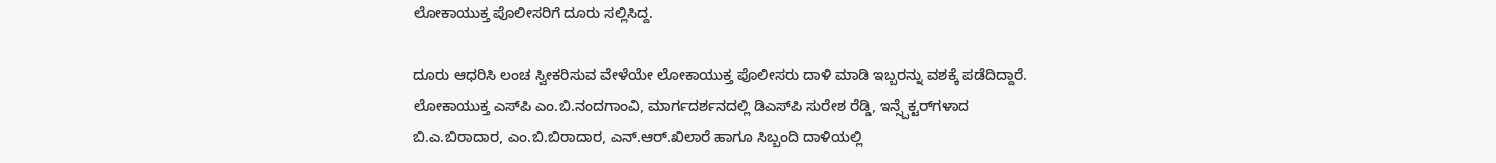ಲೋಕಾಯುಕ್ತ ಪೊಲೀಸರಿಗೆ ದೂರು ಸಲ್ಲಿಸಿದ್ದ.

ದೂರು ಆಧರಿಸಿ ಲಂಚ ಸ್ವೀಕರಿಸುವ ವೇಳೆಯೇ ಲೋಕಾಯುಕ್ತ ಪೊಲೀಸರು ದಾಳಿ ಮಾಡಿ ಇಬ್ಬರನ್ನು ವಶಕ್ಕೆ ಪಡೆದಿದ್ದಾರೆ. ಲೋಕಾಯುಕ್ತ ಎಸ್‌ಪಿ ಎಂ.ಬಿ.ನಂದಗಾಂವಿ, ಮಾರ್ಗದರ್ಶನದಲ್ಲಿ ಡಿಎಸ್‌ಪಿ ಸುರೇಶ ರೆಡ್ಡಿ, ಇನ್ಸ್ಪೆಕ್ಟರ್‌ಗಳಾದ ಬಿ.ಎ.ಬಿರಾದಾರ, ಎಂ.ಬಿ.ಬಿರಾದಾರ, ಎನ್.ಆರ್.ಖಿಲಾರೆ ಹಾಗೂ ಸಿಬ್ಬಂದಿ ದಾಳಿಯಲ್ಲಿ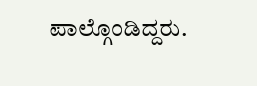ಪಾಲ್ಗೊಂಡಿದ್ದರು.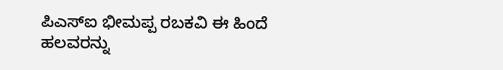ಪಿಎಸ್‌ಐ ಭೀಮಪ್ಪ ರಬಕವಿ ಈ ಹಿಂದೆ ಹಲವರನ್ನು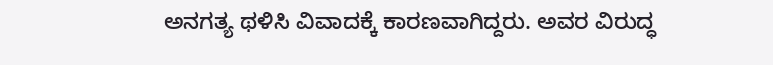ಅನಗತ್ಯ ಥಳಿಸಿ ವಿವಾದಕ್ಕೆ ಕಾರಣವಾಗಿದ್ದರು. ಅವರ ವಿರುದ್ಧ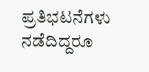ಪ್ರತಿಭಟನೆಗಳು ನಡೆದಿದ್ದರೂ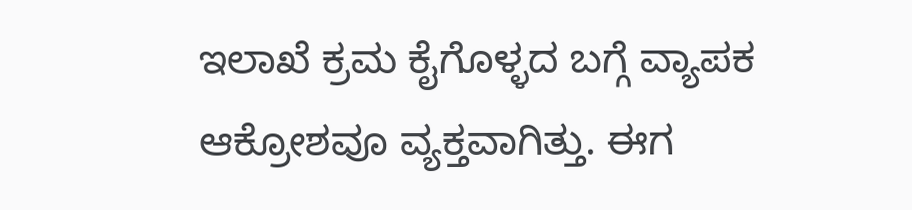ಇಲಾಖೆ ಕ್ರಮ ಕೈಗೊಳ್ಳದ ಬಗ್ಗೆ ವ್ಯಾಪಕ ಆಕ್ರೋಶವೂ ವ್ಯಕ್ತವಾಗಿತ್ತು. ಈಗ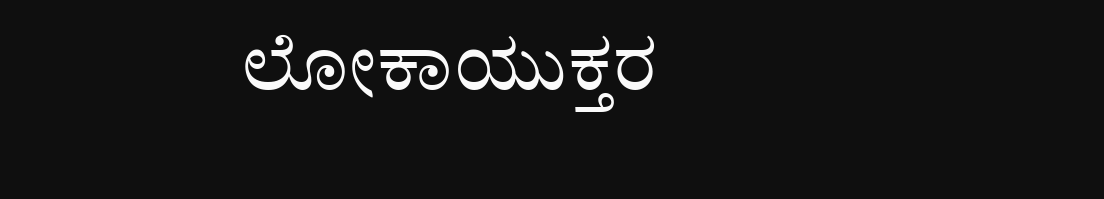ಲೋಕಾಯುಕ್ತರ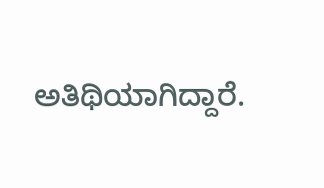ಅತಿಥಿಯಾಗಿದ್ದಾರೆ.